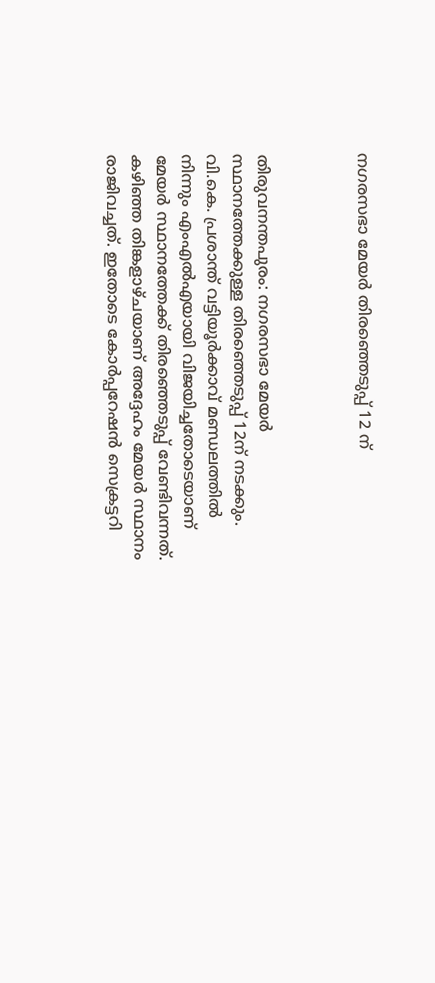നഗരസഭാ മേയര്‍ തിരഞ്ഞെടുപ്പ് 12 ന്



തിരുവനന്തപുരം: നഗരസഭാ മേയര്‍ സ്ഥാനത്തേക്കുള്ള തിരഞ്ഞെടുപ്പ് 12ന് നടക്കും. വി.കെ. പ്രശാന്ത് വട്ടിയൂര്‍ക്കാവ് മണ്ഡലത്തില്‍ നിന്നും എംഎല്‍എയായി വിജയിച്ചതോടെയാണ് മേയര്‍ സ്ഥാനത്തേക്ക് തിരഞ്ഞെടുപ്പ് വേണ്ടിവന്നത്. കഴിഞ്ഞ തിങ്കളാഴ്ചയാണ് അദ്ദേഹം മേയര്‍ സ്ഥാനം രാജിവച്ചത്. ഇതോടെ കോര്‍പ്പറേഷന്‍ സെക്രട്ടറി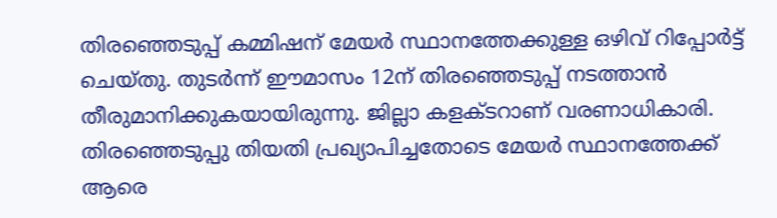തിരഞ്ഞെടുപ്പ് കമ്മിഷന് മേയര്‍ സ്ഥാനത്തേക്കുള്ള ഒഴിവ് റിപ്പോര്‍ട്ട് ചെയ്തു. തുടര്‍ന്ന് ഈമാസം 12ന് തിരഞ്ഞെടുപ്പ് നടത്താന്‍ തീരുമാനിക്കുകയായിരുന്നു. ജില്ലാ കളക്ടറാണ് വരണാധികാരി. തിരഞ്ഞെടുപ്പു തിയതി പ്രഖ്യാപിച്ചതോടെ മേയര്‍ സ്ഥാനത്തേക്ക് ആരെ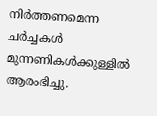നിര്‍ത്തണമെന്ന ചര്‍ച്ചകള്‍ മുന്നണികള്‍ക്കുള്ളില്‍ ആരംഭിച്ചു.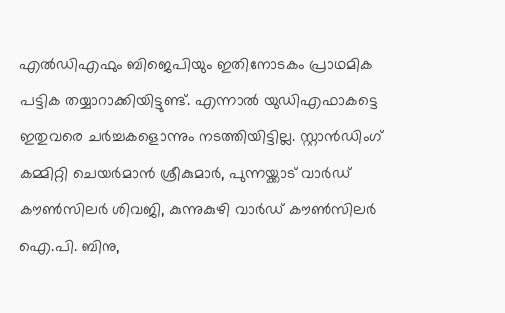എല്‍ഡിഎഫും ബിജെപിയും ഇതിനോടകം പ്രാഥമിക പട്ടിക തയ്യാറാക്കിയിട്ടുണ്ട്. എന്നാല്‍ യുഡിഎഫാകട്ടെ ഇതുവരെ ചര്‍ച്ചകളൊന്നും നടത്തിയിട്ടില്ല. സ്റ്റാന്‍ഡിംഗ് കമ്മിറ്റി ചെയര്‍മാന്‍ ശ്രീകുമാര്‍, പുന്നയ്ക്കാട് വാര്‍ഡ് കൗണ്‍സിലര്‍ ശിവജി, കുന്നുകുഴി വാര്‍ഡ് കൗണ്‍സിലര്‍ ഐ.പി. ബിനു,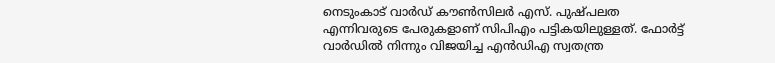നെടുംകാട് വാര്‍ഡ് കൗണ്‍സിലര്‍ എസ്. പുഷ്പലത എന്നിവരുടെ പേരുകളാണ് സിപിഎം പട്ടികയിലുള്ളത്. ഫോര്‍ട്ട് വാര്‍ഡില്‍ നിന്നും വിജയിച്ച എന്‍ഡിഎ സ്വതന്ത്ര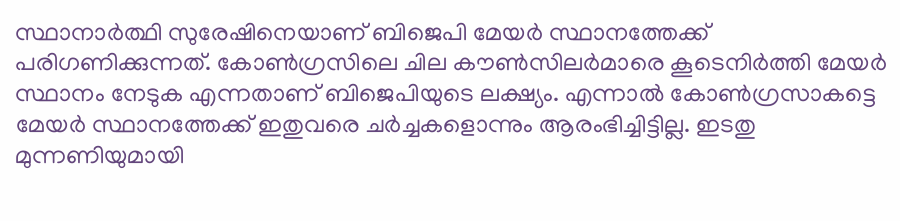സ്ഥാനാര്‍ത്ഥി സുരേഷിനെയാണ് ബിജെപി മേയര്‍ സ്ഥാനത്തേക്ക് പരിഗണിക്കുന്നത്. കോണ്‍ഗ്രസിലെ ചില കൗണ്‍സിലര്‍മാരെ കൂടെനിര്‍ത്തി മേയര്‍ സ്ഥാനം നേടുക എന്നതാണ് ബിജെപിയുടെ ലക്ഷ്യം. എന്നാല്‍ കോണ്‍ഗ്രസാകട്ടെ മേയര്‍ സ്ഥാനത്തേക്ക് ഇതുവരെ ചര്‍ച്ചകളൊന്നും ആരംഭിച്ചിട്ടില്ല. ഇടതു മുന്നണിയുമായി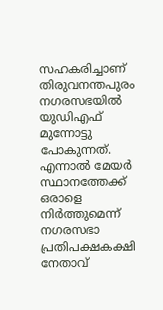സഹകരിച്ചാണ് തിരുവനന്തപുരം നഗരസഭയില്‍ യുഡിഎഫ് മുന്നോട്ടു പോകുന്നത്. എന്നാല്‍ മേയര്‍ സ്ഥാനത്തേക്ക് ഒരാളെ നിര്‍ത്തുമെന്ന് നഗരസഭാ പ്രതിപക്ഷകക്ഷി നേതാവ്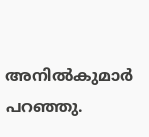അനില്‍കുമാര്‍ പറഞ്ഞു.